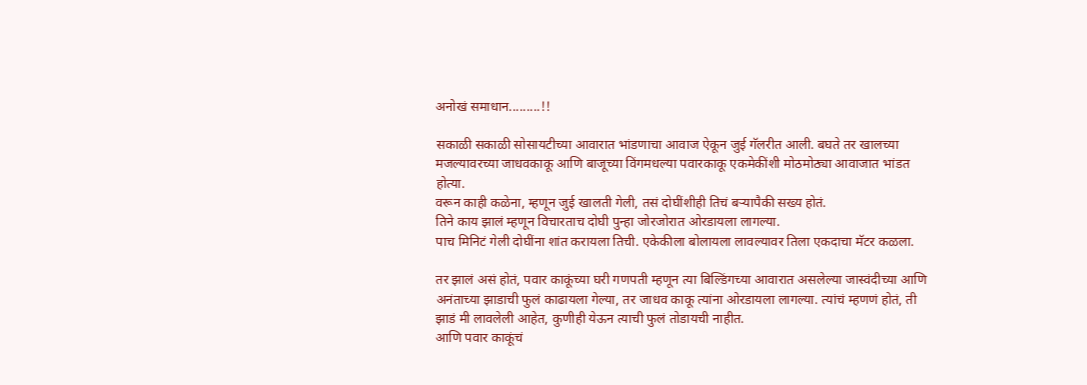अनोखं समाधान.........!!

सकाळी सकाळी सोसायटीच्या आवारात भांडणाचा आवाज ऐकून जुई गॅलरीत आली. बघते तर खालच्या मजल्यावरच्या जाधवकाकू आणि बाजूच्या विंगमधल्या पवारकाकू एकमेकींशी मोठमोठ्या आवाजात भांडत होत्या.
वरून काही कळेना, म्हणून जुई खालती गेली, तसं दोघींशीही तिचं बऱ्यापैकी सख्य होतं.
तिने काय झालं म्हणून विचारताच दोघी पुन्हा जोरजोरात ओरडायला लागल्या.
पाच मिनिटं गेली दोघींना शांत करायला तिची. एकेकीला बोलायला लावल्यावर तिला एकदाचा मॅटर कळला.

तर झालं असं होतं, पवार काकूंच्या घरी गणपती म्हणून त्या बिल्डिंगच्या आवारात असलेल्या जास्वंदीच्या आणि अनंताच्या झाडाची फुलं काढायला गेल्या, तर जाधव काकू त्यांना ओरडायला लागल्या. त्यांचं म्हणणं होतं, ती झाडं मी लावलेली आहेत, कुणीही येऊन त्याची फुलं तोडायची नाहीत.
आणि पवार काकूंचं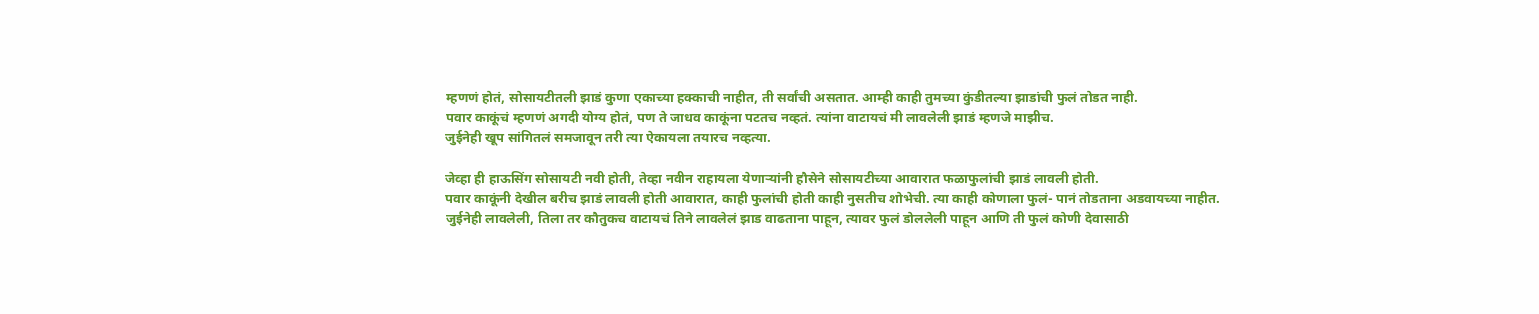म्हणणं होतं, सोसायटीतली झाडं कुणा एकाच्या हक्काची नाहीत, ती सर्वांची असतात. आम्ही काही तुमच्या कुंडीतल्या झाडांची फुलं तोडत नाही.
पवार काकूंचं म्हणणं अगदी योग्य होतं, पण ते जाधव काकूंना पटतच नव्हतं. त्यांना वाटायचं मी लावलेली झाडं म्हणजे माझीच.
जुईनेही खूप सांगितलं समजावून तरी त्या ऐकायला तयारच नव्हत्या.

जेव्हा ही हाऊसिंग सोसायटी नवी होती, तेव्हा नवीन राहायला येणाऱ्यांनी हौसेने सोसायटीच्या आवारात फळाफुलांची झाडं लावली होती.
पवार काकूंनी देखील बरीच झाडं लावली होती आवारात, काही फुलांची होती काही नुसतीच शोभेची. त्या काही कोणाला फुलं- पानं तोडताना अडवायच्या नाहीत.
जुईनेही लावलेली, तिला तर कौतुकच वाटायचं तिने लावलेलं झाड वाढताना पाहून, त्यावर फुलं डोललेली पाहून आणि ती फुलं कोणी देवासाठी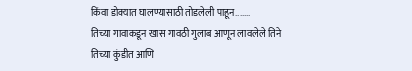किंवा डोक्यात घालण्यासाठी तोडलेली पाहून.......
तिच्या गावाकडून खास गावठी गुलाब आणून लावलेले तिने तिच्या कुंडीत आणि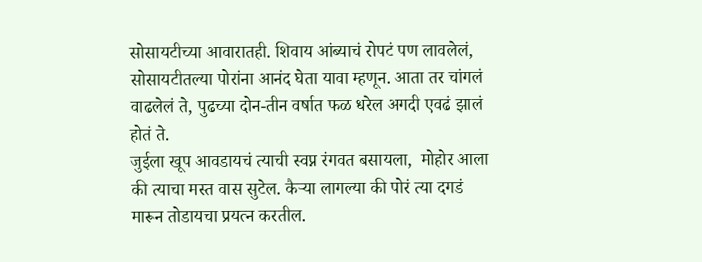सोसायटीच्या आवारातही. शिवाय आंब्याचं रोपटं पण लावलेलं, सोसायटीतल्या पोरांना आनंद घेता यावा म्हणून. आता तर चांगलं वाढलेलं ते, पुढच्या दोन-तीन वर्षात फळ धरेल अगदी एवढं झालं होतं ते.
जुईला खूप आवडायचं त्याची स्वप्न रंगवत बसायला,  मोहोर आला की त्याचा मस्त वास सुटेल. कैऱ्या लागल्या की पोरं त्या दगडं मारून तोडायचा प्रयत्न करतील.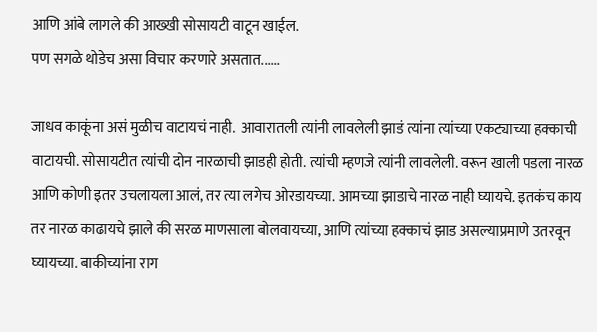आणि आंबे लागले की आख्खी सोसायटी वाटून खाईल.
पण सगळे थोडेच असा विचार करणारे असतात......

जाधव काकूंना असं मुळीच वाटायचं नाही.  आवारातली त्यांनी लावलेली झाडं त्यांना त्यांच्या एकट्याच्या हक्काची वाटायची. सोसायटीत त्यांची दोन नारळाची झाडही होती. त्यांची म्हणजे त्यांनी लावलेली. वरून खाली पडला नारळ आणि कोणी इतर उचलायला आलं, तर त्या लगेच ओरडायच्या. आमच्या झाडाचे नारळ नाही घ्यायचे. इतकंच काय तर नारळ काढायचे झाले की सरळ माणसाला बोलवायच्या, आणि त्यांच्या हक्काचं झाड असल्याप्रमाणे उतरवून घ्यायच्या. बाकीच्यांना राग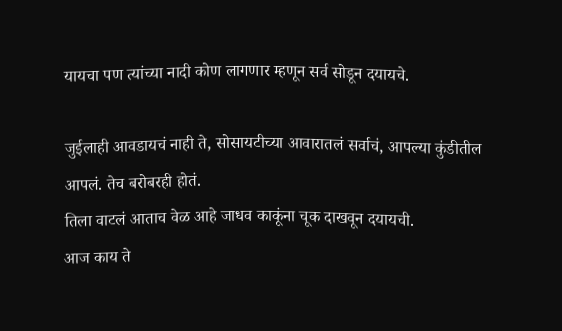यायचा पण त्यांच्या नादी कोण लागणार म्हणून सर्व सोडून दयायचे.

जुईलाही आवडायचं नाही ते, सोसायटीच्या आवारातलं सर्वाचं, आपल्या कुंडीतील आपलं. तेच बरोबरही होतं.
तिला वाटलं आताच वेळ आहे जाधव काकूंना चूक दाखवून दयायची.
आज काय ते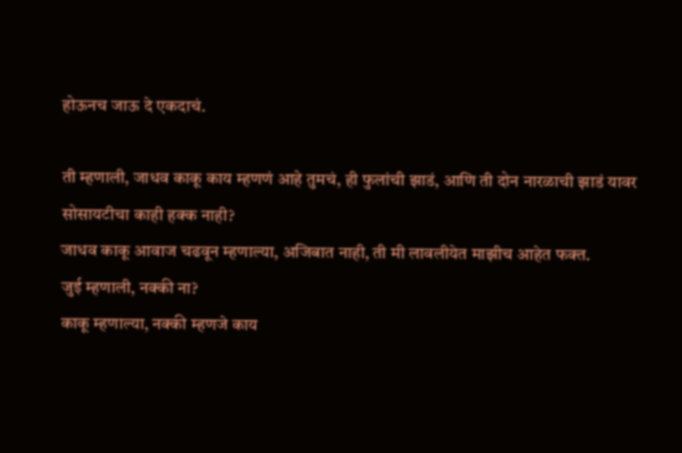होऊनच जाऊ दे एकदाचं.

ती म्हणाली, जाधव काकू काय म्हणणं आहे तुमचं, ही फुलांची झाडं, आणि ती दोन नारळाची झाडं यावर सोसायटीचा काही हक्क नाही?
जाधव काकू आवाज चढवून म्हणाल्या, अजिबात नाही, ती मी लावलीयेत माझीच आहेत फक्त.
जुई म्हणाली, नक्की ना?
काकू म्हणाल्या, नक्की म्हणजे काय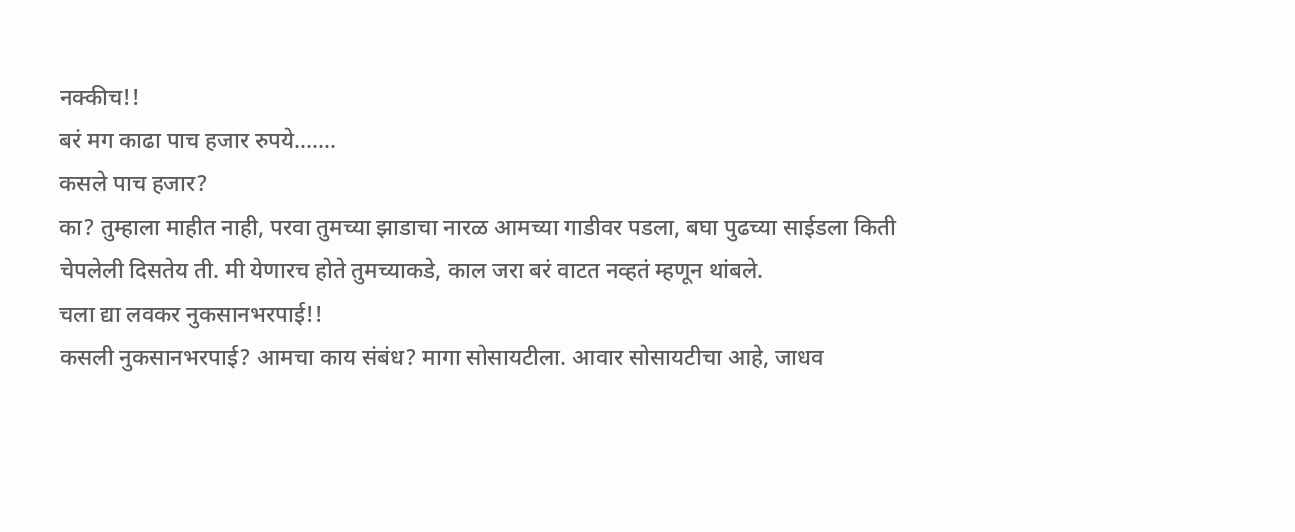नक्कीच!!
बरं मग काढा पाच हजार रुपये.......
कसले पाच हजार?
का? तुम्हाला माहीत नाही, परवा तुमच्या झाडाचा नारळ आमच्या गाडीवर पडला, बघा पुढच्या साईडला किती चेपलेली दिसतेय ती. मी येणारच होते तुमच्याकडे, काल जरा बरं वाटत नव्हतं म्हणून थांबले.
चला द्या लवकर नुकसानभरपाई!!
कसली नुकसानभरपाई? आमचा काय संबंध? मागा सोसायटीला. आवार सोसायटीचा आहे, जाधव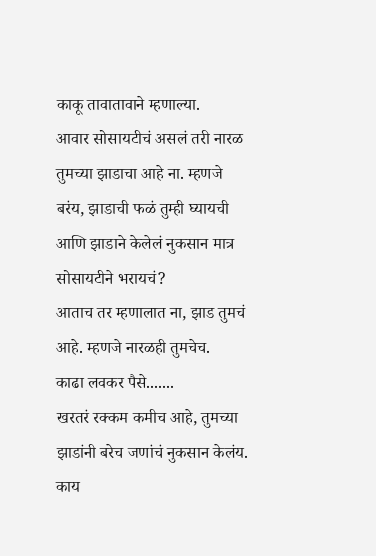काकू तावातावाने म्हणाल्या.
आवार सोसायटीचं असलं तरी नारळ तुमच्या झाडाचा आहे ना. म्हणजे बरंय, झाडाची फळं तुम्ही घ्यायची आणि झाडाने केलेलं नुकसान मात्र सोसायटीने भरायचं?
आताच तर म्हणालात ना, झाड तुमचं आहे. म्हणजे नारळही तुमचेच.
काढा लवकर पैसे.......
खरतरं रक्कम कमीच आहे, तुमच्या  झाडांनी बरेच जणांचं नुकसान केलंय. काय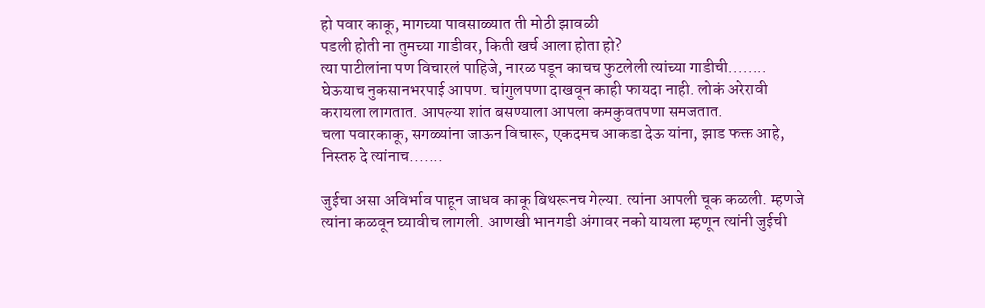हो पवार काकू, मागच्या पावसाळ्यात ती मोठी झावळी
पडली होती ना तुमच्या गाडीवर, किती खर्च आला होता हो?
त्या पाटीलांना पण विचारलं पाहिजे, नारळ पडून काचच फुटलेली त्यांच्या गाडीची........
घेऊयाच नुकसानभरपाई आपण. चांगुलपणा दाखवून काही फायदा नाही. लोकं अरेरावी करायला लागतात. आपल्या शांत बसण्याला आपला कमकुवतपणा समजतात.
चला पवारकाकू, सगळ्यांना जाऊन विचारू, एकदमच आकडा देऊ यांना, झाड फक्त आहे, निस्तरु दे त्यांनाच.......

जुईचा असा अविर्भाव पाहून जाधव काकू बिथरूनच गेल्या. त्यांना आपली चूक कळली. म्हणजे त्यांना कळवून घ्यावीच लागली. आणखी भानगडी अंगावर नको यायला म्हणून त्यांनी जुईची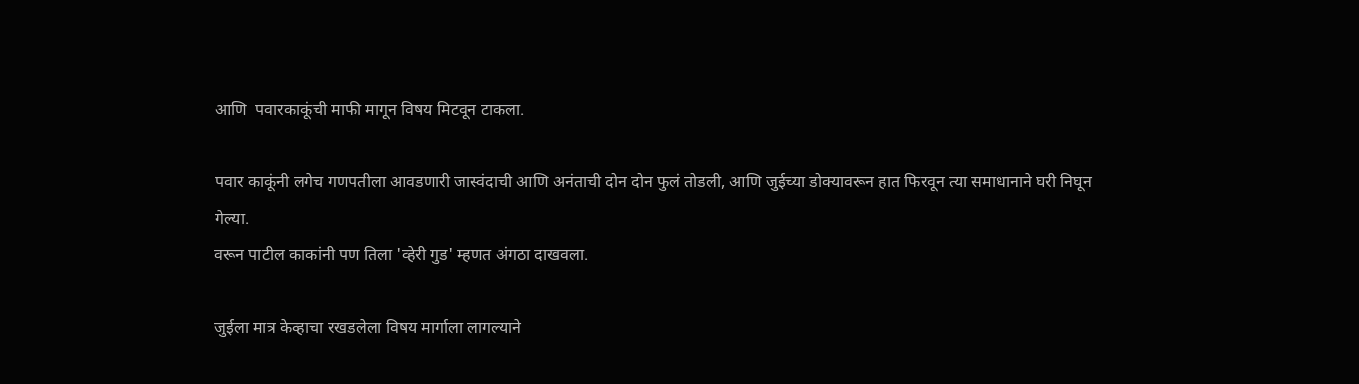आणि  पवारकाकूंची माफी मागून विषय मिटवून टाकला.

पवार काकूंनी लगेच गणपतीला आवडणारी जास्वंदाची आणि अनंताची दोन दोन फुलं तोडली, आणि जुईच्या डोक्यावरून हात फिरवून त्या समाधानाने घरी निघून गेल्या.
वरून पाटील काकांनी पण तिला 'व्हेरी गुड' म्हणत अंगठा दाखवला.

जुईला मात्र केव्हाचा रखडलेला विषय मार्गाला लागल्याने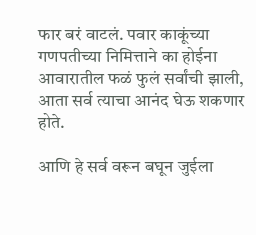फार बरं वाटलं. पवार काकूंच्या गणपतीच्या निमित्ताने का होईना आवारातील फळं फुलं सर्वांची झाली, आता सर्व त्याचा आनंद घेऊ शकणार होते.

आणि हे सर्व वरून बघून जुईला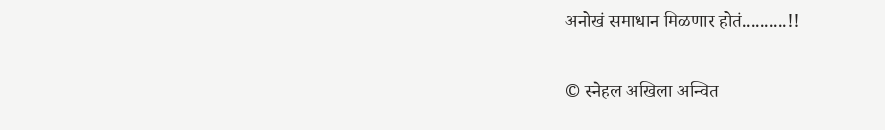अनोखं समाधान मिळणार होतं..........!!


© स्नेहल अखिला अन्वित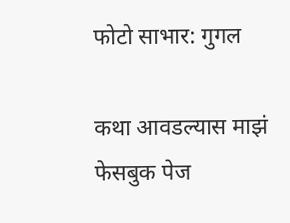फोटो साभार: गुगल

कथा आवडल्यास माझं फेसबुक पेज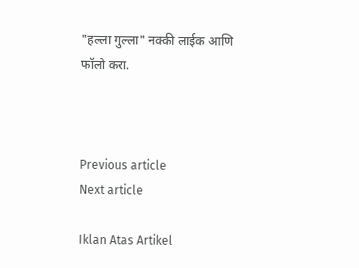"हल्ला गुल्ला" नक्की लाईक आणि फॉलो करा.



Previous article
Next article

Iklan Atas Artikel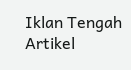Iklan Tengah Artikel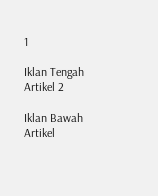1

Iklan Tengah Artikel 2

Iklan Bawah Artikel